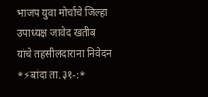भाजप युवा मोर्चाचे जिल्हा उपाध्यक्ष जावेद खतीब यांचे तहसीलदाराना निवेदन
*⚡बांदा ता.३१-:*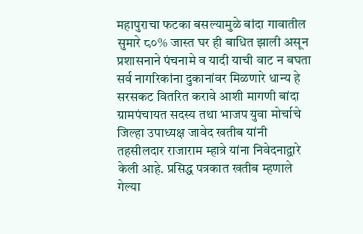महापुराचा फटका बसल्यामुळे बांदा गावातील सुमारे ८०% जास्त घर ही बाधित झाली असून प्रशासनाने पंचनामे व यादी याची वाट न बघता सर्व नागरिकांना दुकानांवर मिळणारे धान्य हे सरसकट वितरित करावे आशी मागणी बांदा ग्रामपंचायत सदस्य तथा भाजप युवा मोर्चाचे जिल्हा उपाध्यक्ष जावेद खतीब यांनी तहसीलदार राजाराम म्हात्रे यांना निवेदनाद्वारे केली आहे. प्रसिद्ध पत्रकात खतीब म्हणाले गेल्या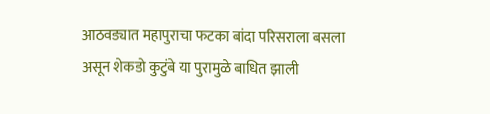आठवड्यात महापुराचा फटका बांदा परिसराला बसला असून शेकडो कुटुंबे या पुरामुळे बाधित झाली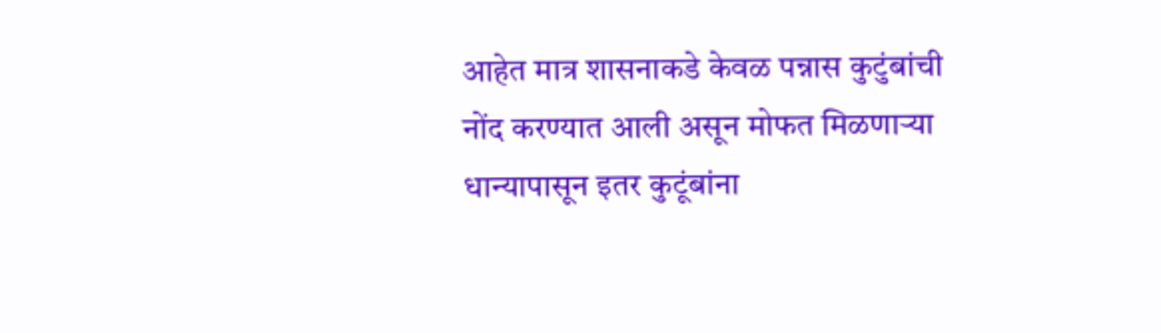आहेत मात्र शासनाकडे केवळ पन्नास कुटुंबांची नोंद करण्यात आली असून मोफत मिळणाऱ्या धान्यापासून इतर कुटूंबांना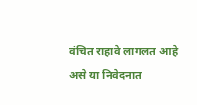वंचित राहावे लागलत आहे असे या निवेदनात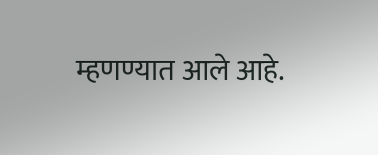म्हणण्यात आले आहे.